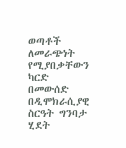ወጣቶች ለመራጭነት የሚያበቃቸውን ካርድ በመውሰድ በዲሞክራሲያዊ ስርዓት ግንባታ ሂደት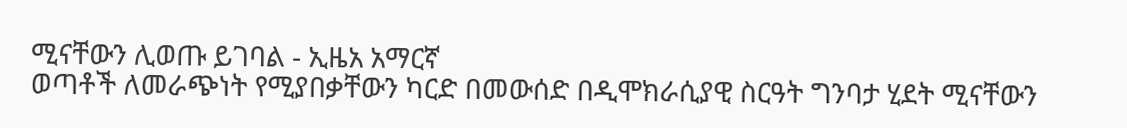ሚናቸውን ሊወጡ ይገባል - ኢዜአ አማርኛ
ወጣቶች ለመራጭነት የሚያበቃቸውን ካርድ በመውሰድ በዲሞክራሲያዊ ስርዓት ግንባታ ሂደት ሚናቸውን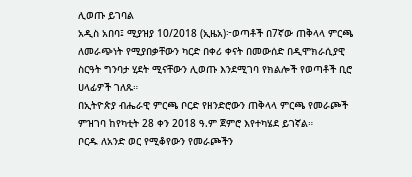ሊወጡ ይገባል
አዲስ አበባ፤ ሚያዝያ 10/2018 (ኢዜአ)፦ወጣቶች በ7ኛው ጠቅላላ ምርጫ ለመራጭነት የሚያበቃቸውን ካርድ በቀሪ ቀናት በመውሰድ በዲሞክራሲያዊ ስርዓት ግንባታ ሂደት ሚናቸውን ሊወጡ እንደሚገባ የክልሎች የወጣቶች ቢሮ ሀላፊዎች ገለጹ።
በኢትዮጵያ ብሔራዊ ምርጫ ቦርድ የዘንድሮውን ጠቅላላ ምርጫ የመራጮች ምዝገባ ከየካቲት 28 ቀን 2018 ዓ.ም ጀምሮ እየተካሄደ ይገኛል።
ቦርዱ ለአንድ ወር የሚቆየውን የመራጮችን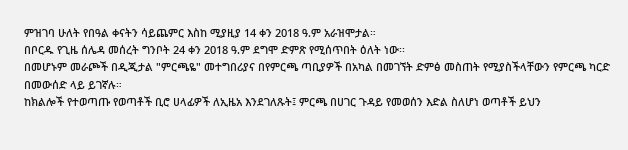ምዝገባ ሁለት የበዓል ቀናትን ሳይጨምር እስከ ሚያዚያ 14 ቀን 2018 ዓ.ም አራዝሞታል።
በቦርዱ የጊዜ ሰሌዳ መሰረት ግንቦት 24 ቀን 2018 ዓ.ም ደግሞ ድምጽ የሚሰጥበት ዕለት ነው፡፡
በመሆኑም መራጮች በዲጂታል "ምርጫዬ" መተግበሪያና በየምርጫ ጣቢያዎች በአካል በመገኘት ድምፅ መስጠት የሚያስችላቸውን የምርጫ ካርድ በመውሰድ ላይ ይገኛሉ።
ከክልሎች የተወጣጡ የወጣቶች ቢሮ ሀላፊዎች ለኢዜአ እንደገለጹት፤ ምርጫ በሀገር ጉዳይ የመወሰን እድል ስለሆነ ወጣቶች ይህን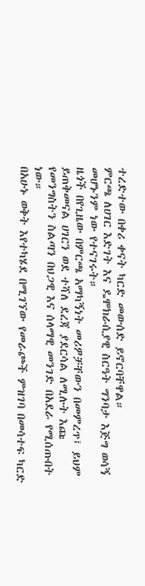ተረድተው በቀሪ ቀናት ካርድ መውሰድ ይኖርባቸዋል።
ምርጫ ለሀገር እድገት እና ዴሞክራሲያዊ ስርዓት ግንባታ እጅግ ወሳኝ መሆኑንም ነው የተናገሩት።
ዜጎች በየጊዜው በምርጫ አማካኝነት መሪዎቻቸውን በመምረጥ፤ ይህም ይጠቅመናል ሀገርን ወደ ተሻለ ደረጃ ያደርሳል ለሚሉት እጩ የመንግስትን ስልጣን በህጋዊ እና ሰላማዊ መንገድ በአደራ የሚሰጡበት ነው።
በአሁኑ ወቅት እየተካሄደ በሚገኘው የመራጮች ምዝገባ በመሳተፍ ካርድ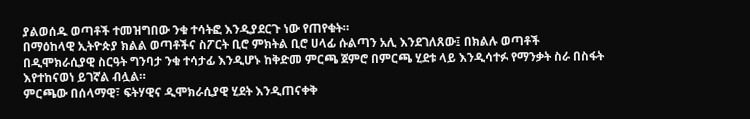ያልወሰዱ ወጣቶች ተመዝግበው ንቁ ተሳትፎ እንዲያደርጉ ነው የጠየቁት።
በማዕከላዊ ኢትዮጵያ ክልል ወጣቶችና ስፖርት ቢሮ ምክትል ቢሮ ሀላፊ ሱልጣን አሊ እንደገለጸው፤ በክልሉ ወጣቶች በዲሞክራሲያዊ ስርዓት ግንባታ ንቁ ተሳታፊ እንዲሆኑ ከቅድመ ምርጫ ጀምሮ በምርጫ ሂደቱ ላይ እንዲሳተፉ የማንቃት ስራ በስፋት እየተከናወነ ይገኛል ብሏል።
ምርጫው በሰላማዊ፣ ፍትሃዊና ዲሞክራሲያዊ ሂደት እንዲጠናቀቅ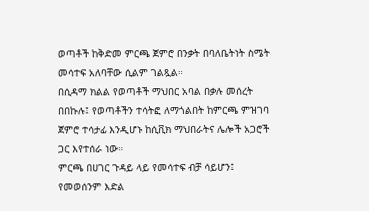ወጣቶች ከቅድመ ምርጫ ጀምሮ በንቃት በባለቤትነት ስሜት መሳተፍ አለባቸው ሲልም ገልጿል።
በሲዳማ ክልል የወጣቶች ማህበር አባል በቃሉ መሰረት በበኩሉ፤ የወጣቶችን ተሳትፎ ለማጎልበት ከምርጫ ምዝገባ ጀምሮ ተሳታፊ እንዲሆኑ ከሲቪክ ማህበራትና ሌሎች አጋሮች ጋር እየተሰራ ነው።
ምርጫ በሀገር ጉዳይ ላይ የመሳተፍ ብቻ ሳይሆን፤ የመወሰንም እድል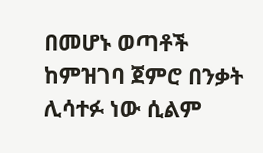በመሆኑ ወጣቶች ከምዝገባ ጀምሮ በንቃት ሊሳተፉ ነው ሲልም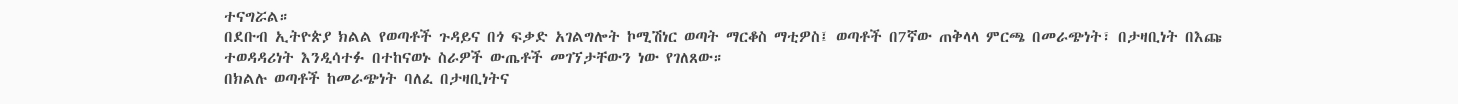ተናግሯል።
በደቡብ ኢትዮጵያ ክልል የወጣቶች ጉዳይና በጎ ፍቃድ አገልግሎት ኮሚሽነር ወጣት ማርቆስ ማቲዎስ፤ ወጣቶች በ7ኛው ጠቅላላ ምርጫ በመራጭነት፣ በታዛቢነት በእጩ ተወዳዳሪነት እንዲሳተፉ በተከናወኑ ስራዎች ውጤቶች መገኘታቸውን ነው የገለጸው።
በክልሉ ወጣቶች ከመራጭነት ባለፈ በታዛቢነትና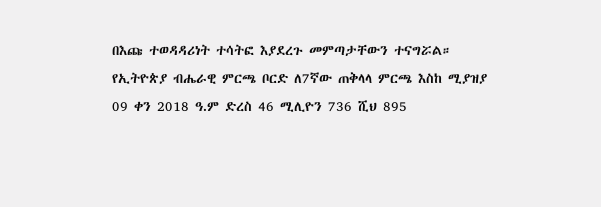በእጩ ተወዳዳሪነት ተሳትፎ እያደረጉ መምጣታቸውን ተናግሯል።
የኢትዮጵያ ብሔራዊ ምርጫ ቦርድ ለ7ኛው ጠቅላላ ምርጫ እስከ ሚያዝያ 09 ቀን 2018 ዓ.ም ድረስ 46 ሚሊዮን 736 ሺህ 895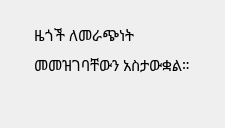ዜጎች ለመራጭነት መመዝገባቸውን አስታውቋል።